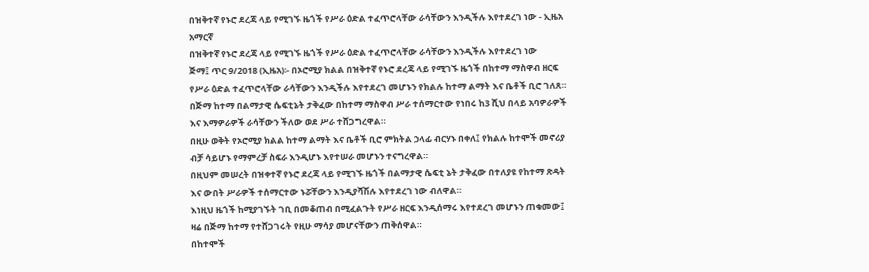በዝቅተኛ የኑሮ ደረጃ ላይ የሚገኙ ዜጎች የሥራ ዕድል ተፈጥሮላቸው ራሳቸውን እንዲችሉ እየተደረገ ነው - ኢዜአ አማርኛ
በዝቅተኛ የኑሮ ደረጃ ላይ የሚገኙ ዜጎች የሥራ ዕድል ተፈጥሮላቸው ራሳቸውን እንዲችሉ እየተደረገ ነው
ጅማ፤ ጥር 9/2018 (ኢዜአ)፡- በኦሮሚያ ክልል በዝቅተኛ የኑሮ ደረጃ ላይ የሚገኙ ዜጎች በከተማ ማስዋብ ዘርፍ የሥራ ዕድል ተፈጥሮላቸው ራሳቸውን እንዲችሉ እየተደረገ መሆኑን የክልሉ ከተማ ልማት እና ቤቶች ቢሮ ገለጸ።
በጅማ ከተማ በልማታዊ ሴፍቲኔት ታቅፈው በከተማ ማስዋብ ሥራ ተሰማርተው የነበሩ ከ3 ሺህ በላይ አባዎራዎች እና እማዎራዎች ራሳቸውን ችለው ወደ ሥራ ተሸጋግረዋል።
በዚሁ ወቅት የኦሮሚያ ክልል ከተማ ልማት እና ቤቶች ቢሮ ምክትል ኃላፊ ብርሃኑ በቀለ፤ የክልሉ ከተሞች መኖሪያ ብቻ ሳይሆኑ የማምረቻ ስፍራ እንዲሆኑ እየተሠራ መሆኑን ተናግረዋል።
በዚህም መሠረት በዝቀተኛ የኑሮ ደረጃ ላይ የሚገኙ ዜጎች በልማታዊ ሴፍቲ ኔት ታቅፈው በተለያዩ የከተማ ጽዳት እና ውበት ሥራዎች ተሰማርተው ኑሯቸውን እንዲያሻሽሉ እየተደረገ ነው ብለዋል።
እነዚህ ዜጎች ከሚያገኙት ገቢ በመቆጠብ በሚፈልጉት የሥራ ዘርፍ እንዲሰማሩ እየተደረገ መሆኑን ጠቁመው፤ ዛሬ በጅማ ከተማ የተሸጋገሩት የዚሁ ማሳያ መሆናቸውን ጠቅሰዋል።
በከተሞች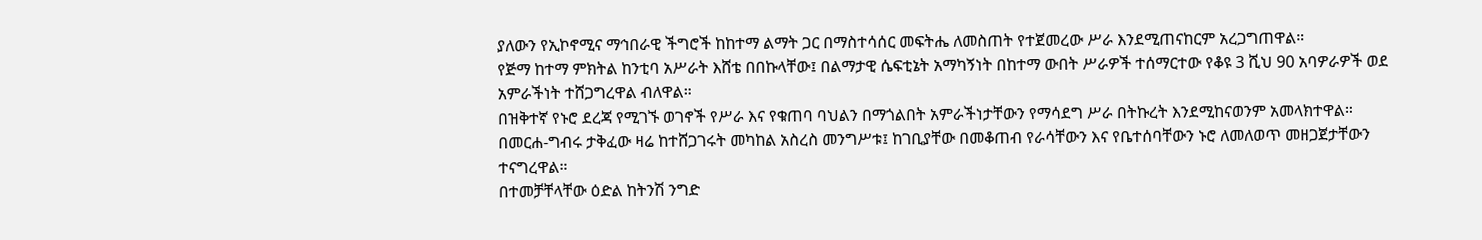ያለውን የኢኮኖሚና ማኅበራዊ ችግሮች ከከተማ ልማት ጋር በማስተሳሰር መፍትሔ ለመስጠት የተጀመረው ሥራ እንደሚጠናከርም አረጋግጠዋል።
የጅማ ከተማ ምክትል ከንቲባ አሥራት እሸቴ በበኩላቸው፤ በልማታዊ ሴፍቲኔት አማካኝነት በከተማ ውበት ሥራዎች ተሰማርተው የቆዩ 3 ሺህ 90 አባዎራዎች ወደ አምራችነት ተሸጋግረዋል ብለዋል።
በዝቅተኛ የኑሮ ደረጃ የሚገኙ ወገኖች የሥራ እና የቁጠባ ባህልን በማጎልበት አምራችነታቸውን የማሳደግ ሥራ በትኩረት እንደሚከናወንም አመላክተዋል።
በመርሐ-ግብሩ ታቅፈው ዛሬ ከተሸጋገሩት መካከል አስረስ መንግሥቱ፤ ከገቢያቸው በመቆጠብ የራሳቸውን እና የቤተሰባቸውን ኑሮ ለመለወጥ መዘጋጀታቸውን ተናግረዋል።
በተመቻቸላቸው ዕድል ከትንሽ ንግድ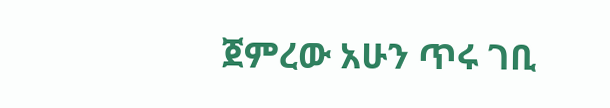ጀምረው አሁን ጥሩ ገቢ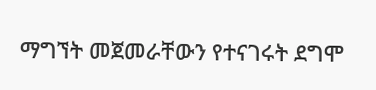ማግኘት መጀመራቸውን የተናገሩት ደግሞ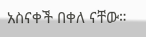አስናቀች በቀለ ናቸው።